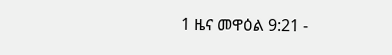1 ዜና መዋዕል 9:21 -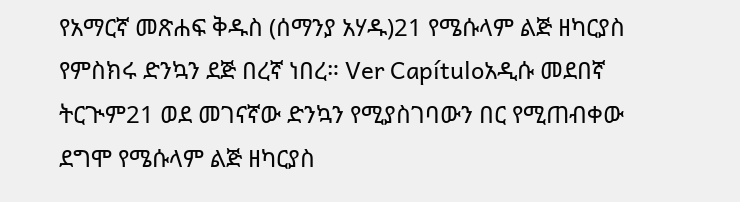የአማርኛ መጽሐፍ ቅዱስ (ሰማንያ አሃዱ)21 የሜሱላም ልጅ ዘካርያስ የምስክሩ ድንኳን ደጅ በረኛ ነበረ። Ver Capítuloአዲሱ መደበኛ ትርጒም21 ወደ መገናኛው ድንኳን የሚያስገባውን በር የሚጠብቀው ደግሞ የሜሱላም ልጅ ዘካርያስ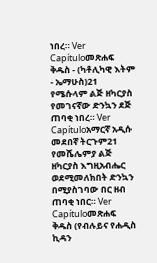ነበረ። Ver Capítuloመጽሐፍ ቅዱስ - (ካቶሊካዊ እትም - ኤማሁስ)21 የሜሱላም ልጅ ዘካርያስ የመገናኛው ድንኳን ደጅ ጠባቂ ነበረ። Ver Capítuloአማርኛ አዲሱ መደበኛ ትርጉም21 የመሼሌምያ ልጅ ዘካርያስ እግዚአብሔር ወደሚመለክበት ድንኳን በሚያስገባው በር ዘብ ጠባቂ ነበር። Ver Capítuloመጽሐፍ ቅዱስ (የብሉይና የሐዲስ ኪዳን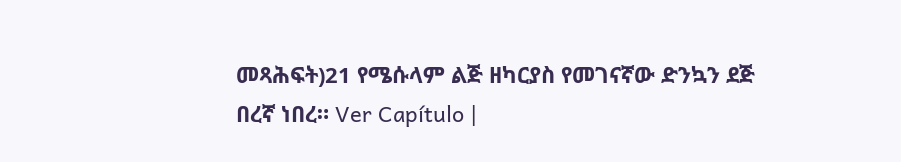መጻሕፍት)21 የሜሱላም ልጅ ዘካርያስ የመገናኛው ድንኳን ደጅ በረኛ ነበረ። Ver Capítulo |